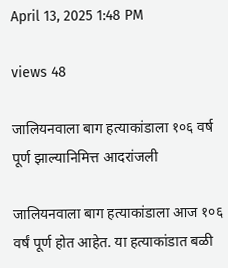April 13, 2025 1:48 PM

views 48

जालियनवाला बाग हत्याकांडाला १०६ वर्ष पूर्ण झाल्यानिमित्त आदरांजली

जालियनवाला बाग हत्याकांडाला आज १०६ वर्षं पूर्ण होत आहेत. या हत्याकांडात बळी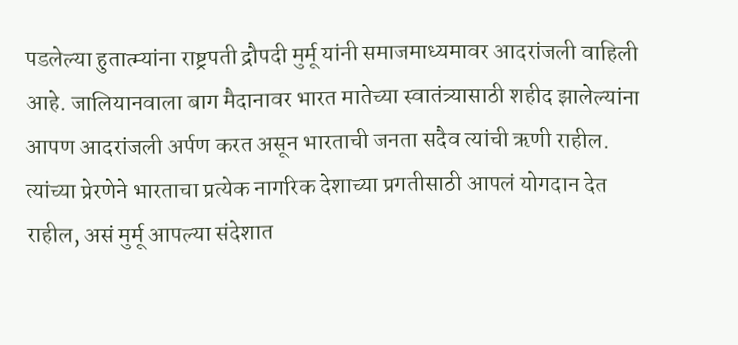पडलेल्या हुतात्म्यांना राष्ट्रपती द्रौपदी मुर्मू यांनी समाजमाध्यमावर आदरांजली वाहिली आहे. जालियानवाला बाग मैदानावर भारत मातेच्या स्वातंत्र्यासाठी शहीद झालेल्यांना आपण आदरांजली अर्पण करत असून भारताची जनता सदैव त्यांची ऋणी राहील. त्यांच्या प्रेरणेने भारताचा प्रत्येक नागरिक देशाच्या प्रगतीसाठी आपलं योगदान देत राहील, असं मुर्मू आपल्या संदेशात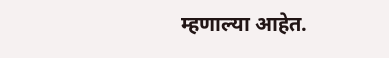म्हणाल्या आहेत.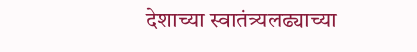देशाच्या स्वातंत्र्यलढ्याच्या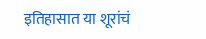इतिहासात या शूरांचं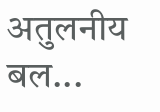अतुलनीय बल...